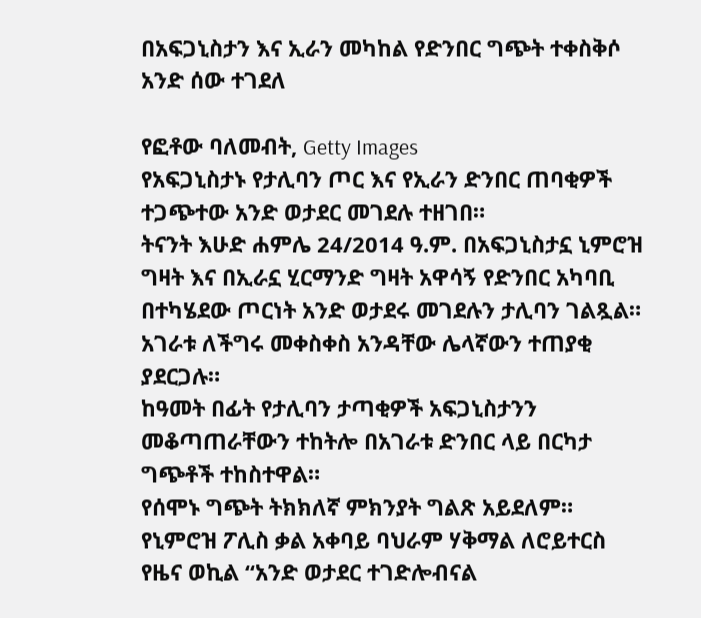በአፍጋኒስታን እና ኢራን መካከል የድንበር ግጭት ተቀስቅሶ አንድ ሰው ተገደለ

የፎቶው ባለመብት, Getty Images
የአፍጋኒስታኑ የታሊባን ጦር እና የኢራን ድንበር ጠባቂዎች ተጋጭተው አንድ ወታደር መገደሉ ተዘገበ።
ትናንት እሁድ ሐምሌ 24/2014 ዓ.ም. በአፍጋኒስታኗ ኒምሮዝ ግዛት እና በኢራኗ ሂርማንድ ግዛት አዋሳኝ የድንበር አካባቢ በተካሄደው ጦርነት አንድ ወታደሩ መገደሉን ታሊባን ገልጿል።
አገራቱ ለችግሩ መቀስቀስ አንዳቸው ሌላኛውን ተጠያቂ ያደርጋሉ።
ከዓመት በፊት የታሊባን ታጣቂዎች አፍጋኒስታንን መቆጣጠራቸውን ተከትሎ በአገራቱ ድንበር ላይ በርካታ ግጭቶች ተከስተዋል።
የሰሞኑ ግጭት ትክክለኛ ምክንያት ግልጽ አይደለም።
የኒምሮዝ ፖሊስ ቃል አቀባይ ባህራም ሃቅማል ለሮይተርስ የዜና ወኪል “አንድ ወታደር ተገድሎብናል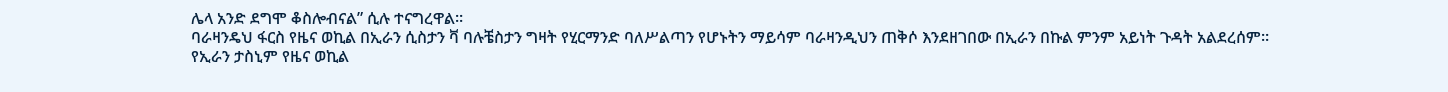ሌላ አንድ ደግሞ ቆስሎብናል” ሲሉ ተናግረዋል።
ባራዛንዴህ ፋርስ የዜና ወኪል በኢራን ሲስታን ቫ ባሉቼስታን ግዛት የሂርማንድ ባለሥልጣን የሆኑትን ማይሳም ባራዛንዲህን ጠቅሶ እንደዘገበው በኢራን በኩል ምንም አይነት ጉዳት አልደረሰም።
የኢራን ታስኒም የዜና ወኪል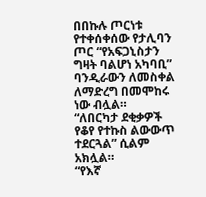በበኩሉ ጦርነቱ የተቀሰቀሰው የታሊባን ጦር “የአፍጋኒስታን ግዛት ባልሆነ አካባቢ” ባንዲራውን ለመስቀል ለማድረግ በመሞከሩ ነው ብሏል።
“ለበርካታ ደቂቃዎች የቆየ የተኩስ ልውውጥ ተደርጓል” ሲልም አክሏል።
“የእኛ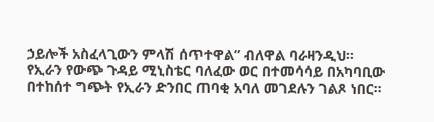ኃይሎች አስፈላጊውን ምላሽ ሰጥተዋል” ብለዋል ባራዛንዲህ።
የኢራን የውጭ ጉዳይ ሚኒስቴር ባለፈው ወር በተመሳሳይ በአካባቢው በተከሰተ ግጭት የኢራን ድንበር ጠባቂ አባለ መገደሉን ገልጾ ነበር።